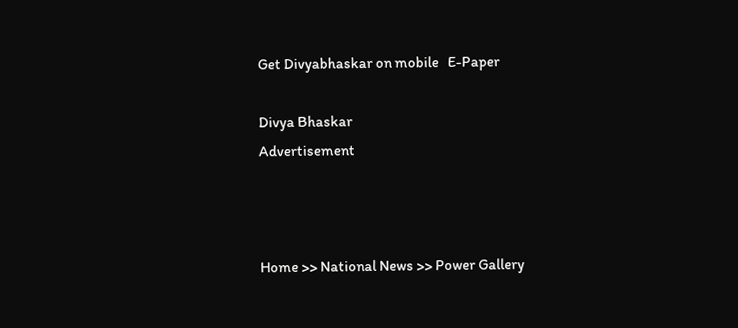Get Divyabhaskar on mobile   E-Paper

Divya Bhaskar
Advertisement



Home >> National News >> Power Gallery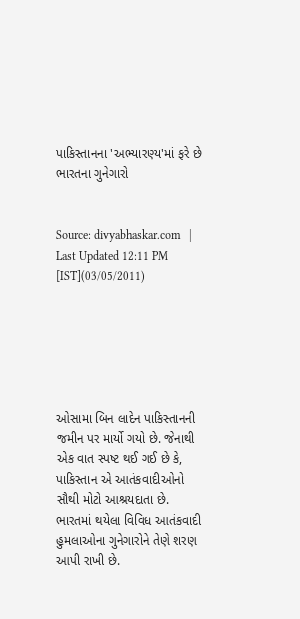પાકિસ્તાનના 'અભ્યારણ્ય'માં ફરે છે ભારતના ગુનેગારો


Source: divyabhaskar.com   |   Last Updated 12:11 PM [IST](03/05/2011)






ઓસામા બિન લાદેન પાકિસ્તાનની જમીન પર માર્યો ગયો છે. જેનાથી એક વાત સ્પષ્ટ થઈ ગઈ છે કે, પાકિસ્તાન એ આતંકવાદીઓનો સૌથી મોટો આશ્રયદાતા છે. ભારતમાં થયેલા વિવિધ આતંકવાદી હુમલાઓના ગુનેગારોને તેણે શરણ આપી રાખી છે.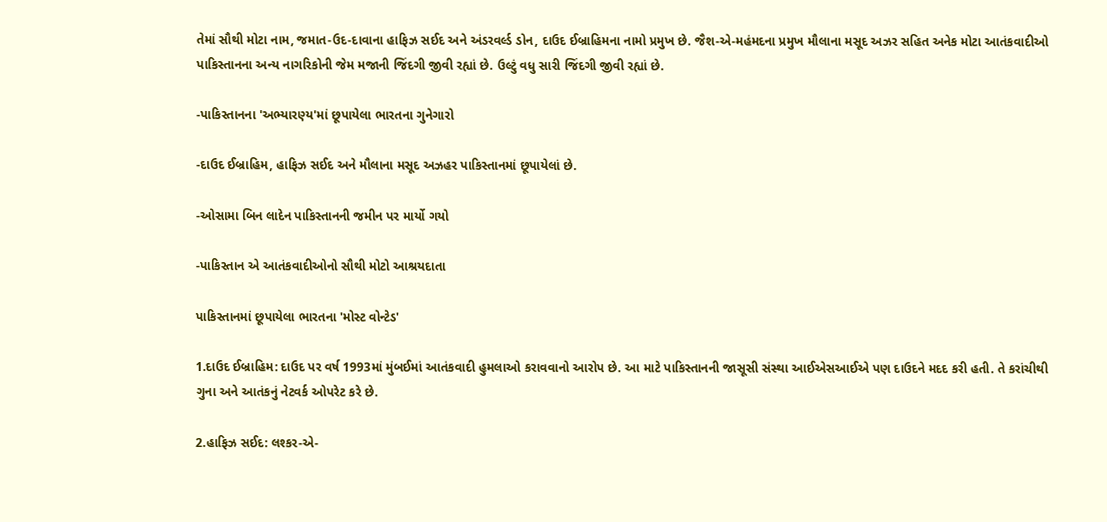તેમાં સૌથી મોટા નામ, જમાત-ઉદ-દાવાના હાફિઝ સઈદ અને અંડરવર્લ્ડ ડોન, દાઉદ ઈબ્રાહિમના નામો પ્રમુખ છે. જૈશ-એ-મહંમદના પ્રમુખ મૌલાના મસૂદ અઝર સહિત અનેક મોટા આતંકવાદીઓ પાકિસ્તાનના અન્ય નાગરિકોની જેમ મજાની જિંદગી જીવી રહ્યાં છે. ઉલ્ટું વધુ સારી જિંદગી જીવી રહ્યાં છે.

-પાકિસ્તાનના 'અભ્યારણ્ય'માં છૂપાયેલા ભારતના ગુનેગારો

-દાઉદ ઈબ્રાહિમ, હાફિઝ સઈદ અને મૌલાના મસૂદ અઝહર પાકિસ્તાનમાં છૂપાયેલાં છે.

-ઓસામા બિન લાદેન પાકિસ્તાનની જમીન પર માર્યો ગયો

-પાકિસ્તાન એ આતંકવાદીઓનો સૌથી મોટો આશ્રયદાતા

પાકિસ્તાનમાં છૂપાયેલા ભારતના 'મોસ્ટ વોન્ટેડ'

1.દાઉદ ઈબ્રાહિમ: દાઉદ પર વર્ષ 1993માં મુંબઈમાં આતંકવાદી હુમલાઓ કરાવવાનો આરોપ છે. આ માટે પાકિસ્તાનની જાસૂસી સંસ્થા આઈએસઆઈએ પણ દાઉદને મદદ કરી હતી. તે કરાંચીથી ગુના અને આતંકનું નેટવર્ક ઓપરેટ કરે છે.

2.હાફિઝ સઈદ: લશ્કર-એ-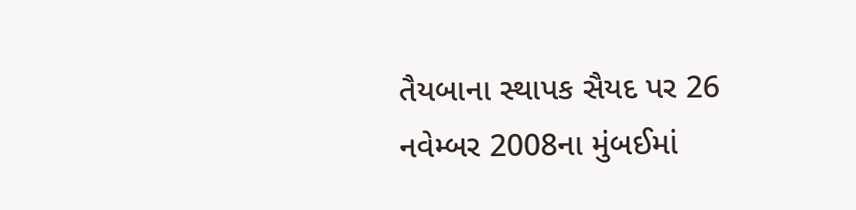તૈયબાના સ્થાપક સૈયદ પર 26 નવેમ્બર 2008ના મુંબઈમાં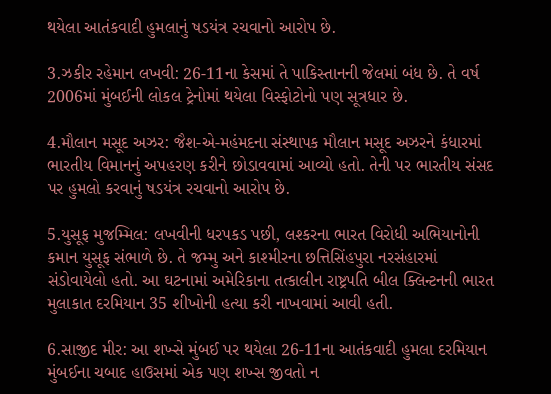થયેલા આતંકવાદી હુમલાનું ષડયંત્ર રચવાનો આરોપ છે.

3.ઝકીર રહેમાન લખવી: 26-11ના કેસમાં તે પાકિસ્તાનની જેલમાં બંધ છે. તે વર્ષ 2006માં મુંબઈની લોકલ ટ્રેનોમાં થયેલા વિસ્ફોટોનો પણ સૂત્રધાર છે.

4.મૌલાન મસૂદ અઝર: જૈશ-એ-મહંમદના સંસ્થાપક મૌલાન મસૂદ અઝરને કંધારમાં ભારતીય વિમાનનું અપહરણ કરીને છોડાવવામાં આવ્યો હતો. તેની પર ભારતીય સંસદ પર હુમલો કરવાનું ષડયંત્ર રચવાનો આરોપ છે.

5.યુસૂફ મુજમ્મિલ: લખવીની ધરપકડ પછી, લશ્કરના ભારત વિરોધી અભિયાનોની કમાન યુસૂફ સંભાળે છે. તે જમ્મુ અને કાશ્મીરના છત્તિસિંહપુરા નરસંહારમાં સંડોવાયેલો હતો. આ ઘટનામાં અમેરિકાના તત્કાલીન રાષ્ટ્રપતિ બીલ ક્લિન્ટનની ભારત મુલાકાત દરમિયાન 35 શીખોની હત્યા કરી નાખવામાં આવી હતી.

6.સાજીદ મીર: આ શખ્સે મુંબઈ પર થયેલા 26-11ના આતંકવાદી હુમલા દરમિયાન મુંબઈના ચબાદ હાઉસમાં એક પણ શખ્સ જીવતો ન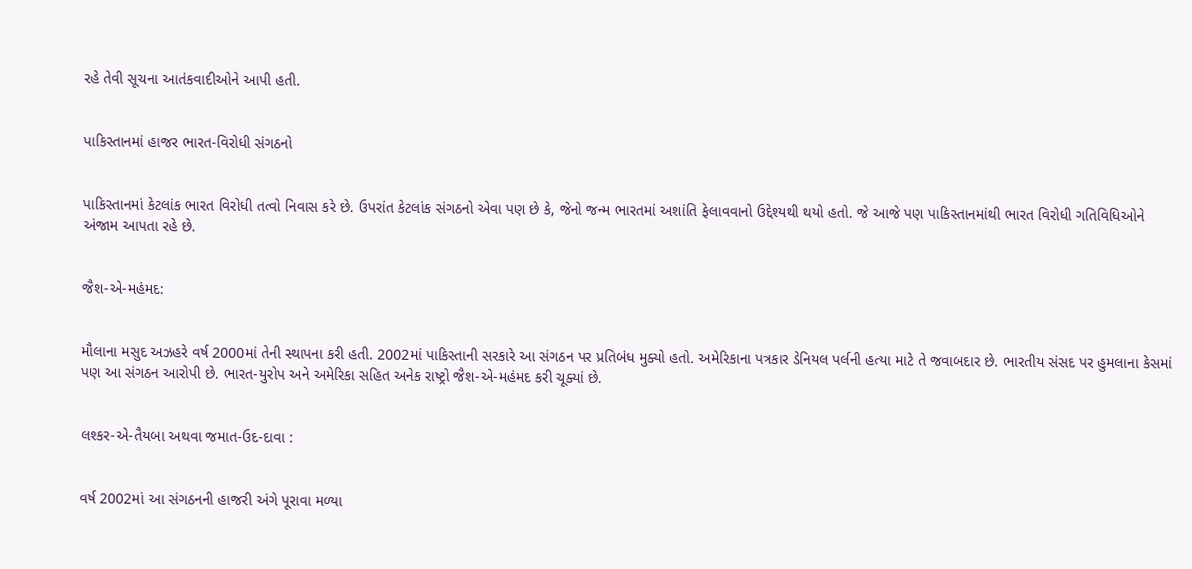રહે તેવી સૂચના આતંકવાદીઓને આપી હતી.


પાકિસ્તાનમાં હાજર ભારત-વિરોધી સંગઠનો


પાકિસ્તાનમાં કેટલાંક ભારત વિરોધી તત્વો નિવાસ કરે છે. ઉપરાંત કેટલાંક સંગઠનો એવા પણ છે કે, જેનો જન્મ ભારતમાં અશાંતિ ફેલાવવાનો ઉદ્દેશ્યથી થયો હતો. જે આજે પણ પાકિસ્તાનમાંથી ભારત વિરોધી ગતિવિધિઓને અંજામ આપતા રહે છે.


જૈશ-એ-મહંમદ:


મૌલાના મસુદ અઝહરે વર્ષ 2000માં તેની સ્થાપના કરી હતી. 2002માં પાકિસ્તાની સરકારે આ સંગઠન પર પ્રતિબંધ મુક્યો હતો. અમેરિકાના પત્રકાર ડેનિયલ પર્લની હત્યા માટે તે જવાબદાર છે. ભારતીય સંસદ પર હુમલાના કેસમાં પણ આ સંગઠન આરોપી છે. ભારત-યુરોપ અને અમેરિકા સહિત અનેક રાષ્ટ્રો જૈશ-એ-મહંમદ કરી ચૂક્યાં છે.


લશ્કર-એ-તૈયબા અથવા જમાત-ઉદ-દાવા :


વર્ષ 2002માં આ સંગઠનની હાજરી અંગે પૂરાવા મળ્યા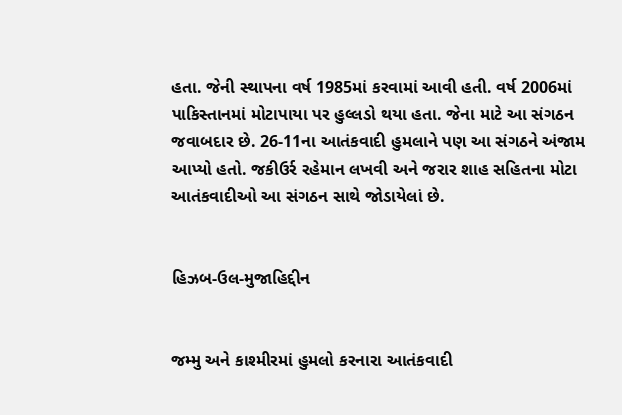હતા. જેની સ્થાપના વર્ષ 1985માં કરવામાં આવી હતી. વર્ષ 2006માં પાકિસ્તાનમાં મોટાપાયા પર હુલ્લડો થયા હતા. જેના માટે આ સંગઠન જવાબદાર છે. 26-11ના આતંકવાદી હુમલાને પણ આ સંગઠને અંજામ આપ્યો હતો. જકીઉર્ર રહેમાન લખવી અને જરાર શાહ સહિતના મોટા આતંકવાદીઓ આ સંગઠન સાથે જોડાયેલાં છે.


હિઝબ-ઉલ-મુજાહિદ્દીન


જમ્મુ અને કાશ્મીરમાં હુમલો કરનારા આતંકવાદી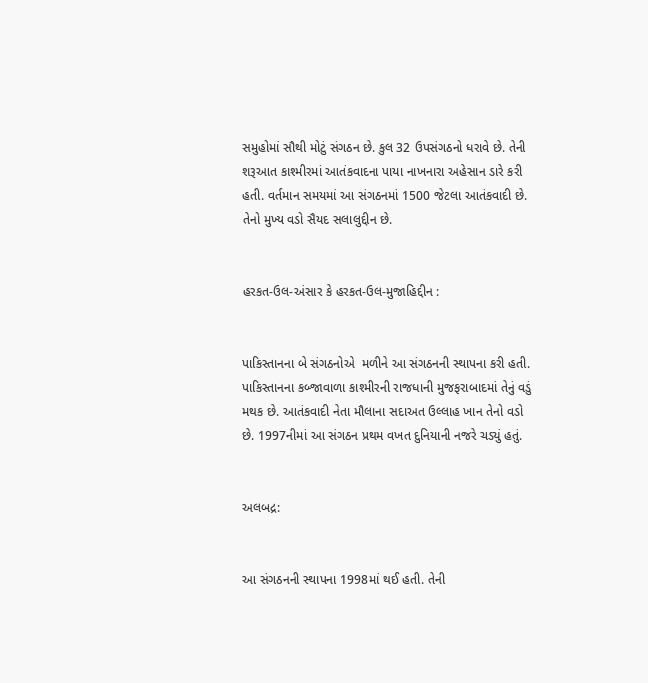સમુહોમાં સૌથી મોટું સંગઠન છે. કુલ 32 ઉપસંગઠનો ધરાવે છે. તેની શરૂઆત કાશ્મીરમાં આતંકવાદના પાયા નાખનારા અહેસાન ડારે કરી હતી. વર્તમાન સમયમાં આ સંગઠનમાં 1500 જેટલા આતંકવાદી છે. તેનો મુખ્ય વડો સૈયદ સલાલુદ્દીન છે.


હરકત-ઉલ-અંસાર કે હરકત-ઉલ-મુજાહિદ્દીન :


પાકિસ્તાનના બે સંગઠનોએ  મળીને આ સંગઠનની સ્થાપના કરી હતી. પાકિસ્તાનના કબ્જાવાળા કાશ્મીરની રાજધાની મુજફરાબાદમાં તેનું વડું મથક છે. આતંકવાદી નેતા મૌલાના સદાઅત ઉલ્લાહ ખાન તેનો વડો છે. 1997નીમાં આ સંગઠન પ્રથમ વખત દુનિયાની નજરે ચડ્યું હતું.


અલબદ્ર:


આ સંગઠનની સ્થાપના 1998માં થઈ હતી. તેની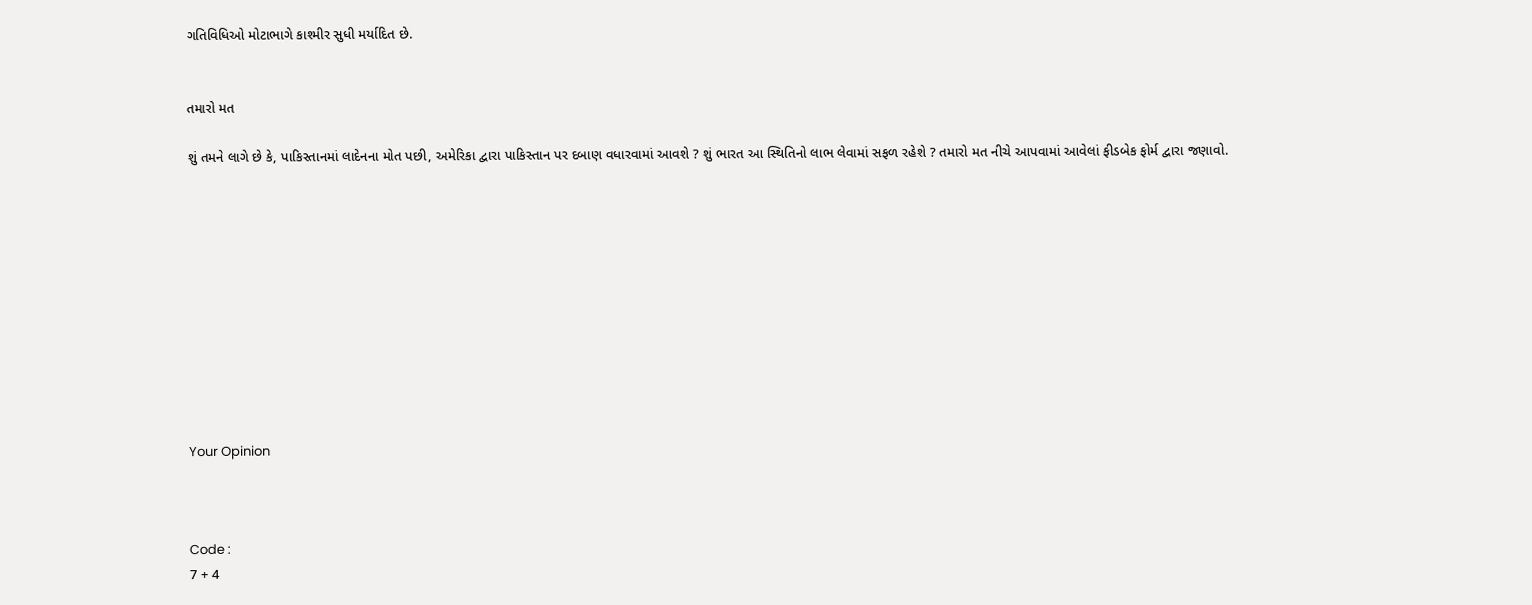ગતિવિધિઓ મોટાભાગે કાશ્મીર સુધી મર્યાદિત છે.


તમારો મત

શું તમને લાગે છે કે, પાકિસ્તાનમાં લાદેનના મોત પછી, અમેરિકા દ્વારા પાકિસ્તાન પર દબાણ વધારવામાં આવશે ? શું ભારત આ સ્થિતિનો લાભ લેવામાં સફળ રહેશે ? તમારો મત નીચે આપવામાં આવેલાં ફીડબેક ફોર્મ દ્વારા જણાવો.











Your Opinion



Code :
7 + 4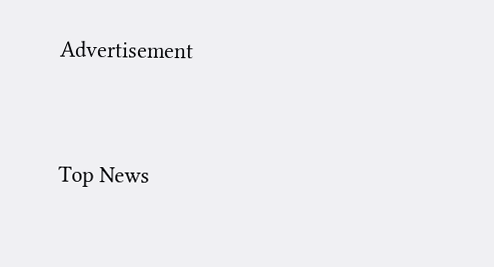Advertisement


Top News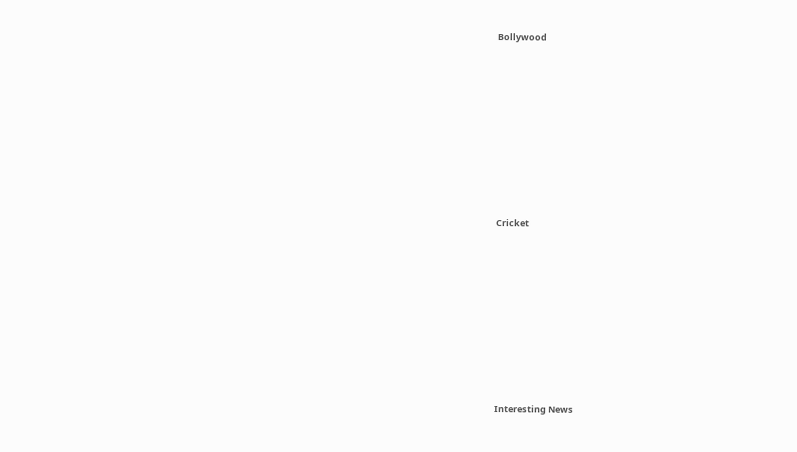Bollywood











Cricket











Interesting News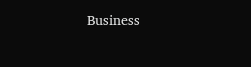Business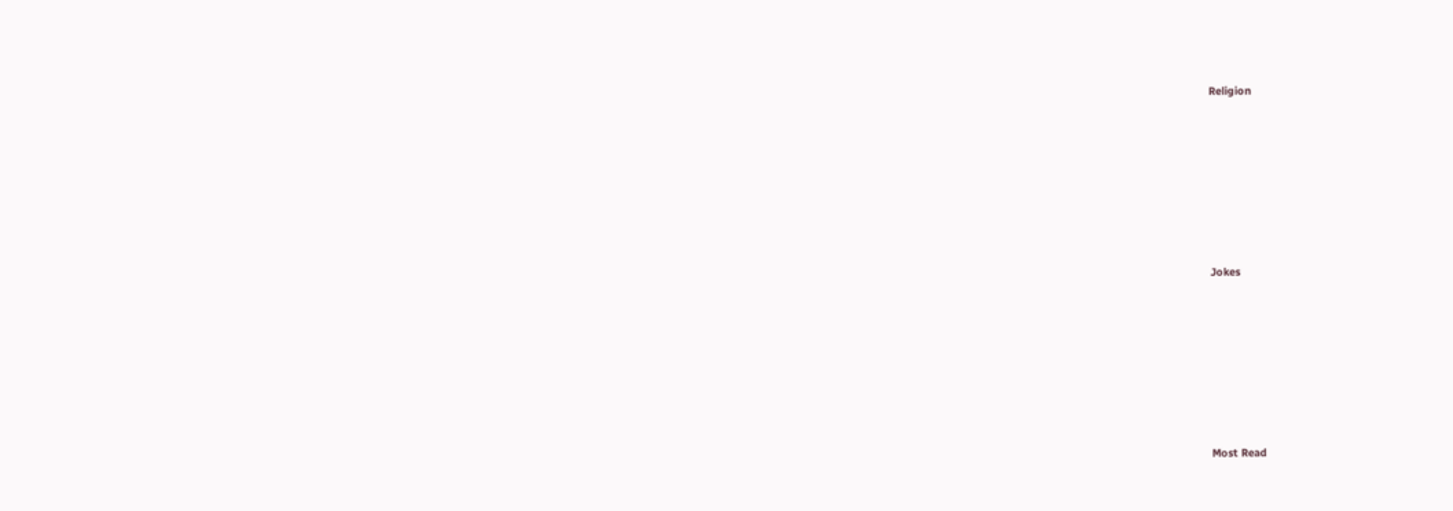Religion











Jokes











Most Read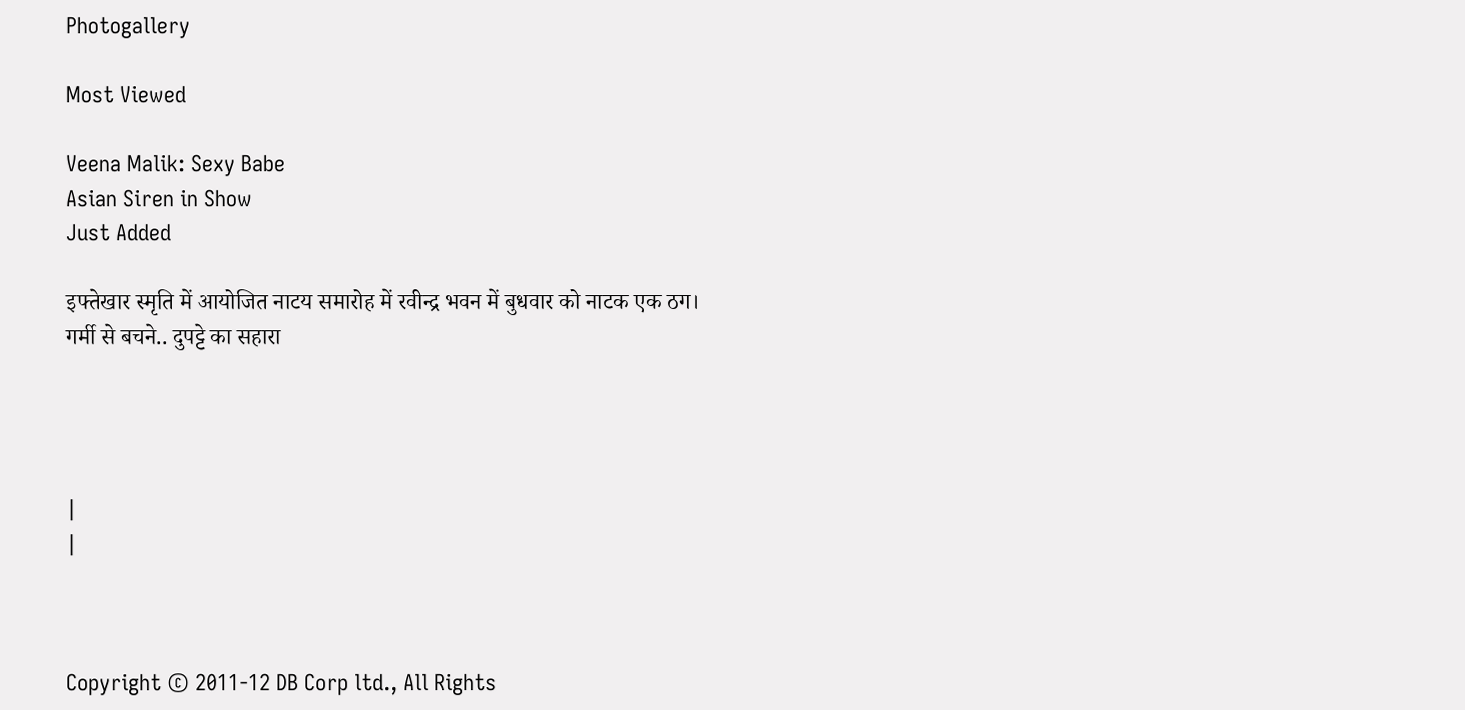Photogallery

Most Viewed

Veena Malik: Sexy Babe
Asian Siren in Show
Just Added

इफ्तेखार स्मृति में आयोजित नाटय समारोह में रवीन्द्र भवन में बुधवार को नाटक एक ठग।
गर्मी से बचने.. दुपट्टे का सहारा




|
|



Copyright © 2011-12 DB Corp ltd., All Rights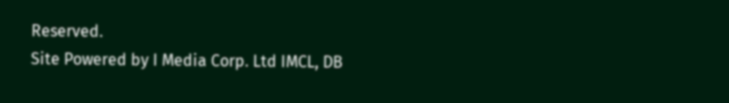Reserved.
Site Powered by I Media Corp. Ltd IMCL, DB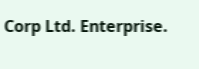Corp Ltd. Enterprise.